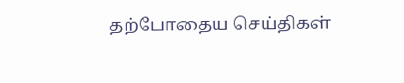தற்போதைய செய்திகள்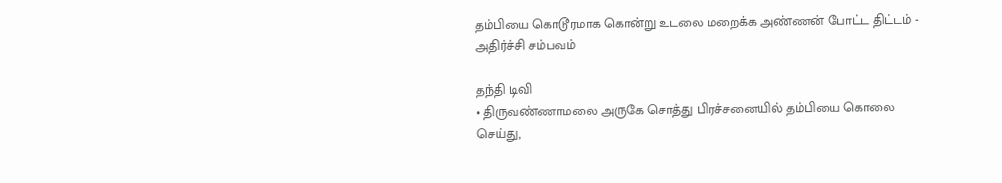தம்பியை கொடூரமாக கொன்று உடலை மறைக்க அண்ணன் போட்ட திட்டம் - அதிர்ச்சி சம்பவம்

தந்தி டிவி
• திருவண்ணாமலை அருகே சொத்து பிரச்சனையில் தம்பியை கொலை செய்து,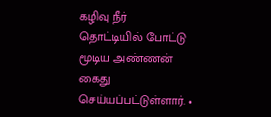கழிவு நீர் தொட்டியில் போட்டு மூடிய அண்ணன் கைது செய்யப்பட்டுள்ளார். •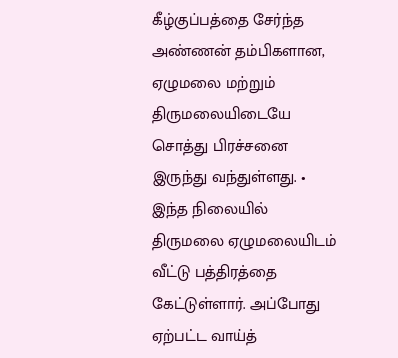கீழ்குப்பத்தை சேர்ந்த அண்ணன் தம்பிகளான, ஏழுமலை மற்றும் திருமலையிடையே சொத்து பிரச்சனை இருந்து வந்துள்ளது. • இந்த நிலையில் திருமலை ஏழுமலையிடம் வீட்டு பத்திரத்தை கேட்டுள்ளார். அப்போது ஏற்பட்ட வாய்த்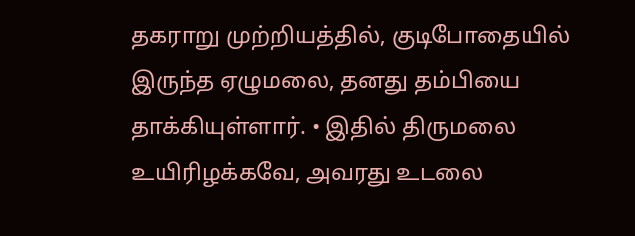தகராறு முற்றியத்தில், குடிபோதையில் இருந்த ஏழுமலை, தனது தம்பியை தாக்கியுள்ளார். • இதில் திருமலை உயிரிழக்கவே, அவரது உடலை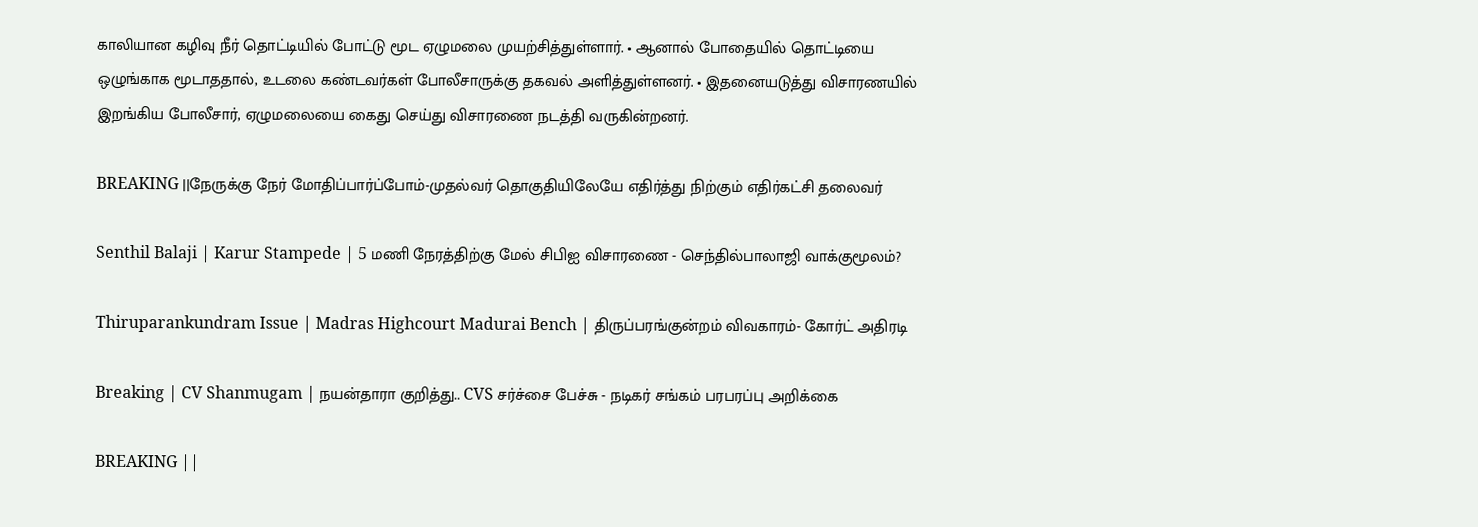காலியான கழிவு நீர் தொட்டியில் போட்டு மூட ஏழுமலை முயற்சித்துள்ளார். • ஆனால் போதையில் தொட்டியை ஒழுங்காக மூடாததால், உடலை கண்டவர்கள் போலீசாருக்கு தகவல் அளித்துள்ளனர். • இதனையடுத்து விசாரணயில் இறங்கிய போலீசார், ஏழுமலையை கைது செய்து விசாரணை நடத்தி வருகின்றனர்.

BREAKING ||நேருக்கு நேர் மோதிப்பார்ப்போம்-முதல்வர் தொகுதியிலேயே எதிர்த்து நிற்கும் எதிர்கட்சி தலைவர்

Senthil Balaji | Karur Stampede | 5 மணி நேரத்திற்கு மேல் சிபிஐ விசாரணை - செந்தில்பாலாஜி வாக்குமூலம்?

Thiruparankundram Issue | Madras Highcourt Madurai Bench | திருப்பரங்குன்றம் விவகாரம்- கோர்ட் அதிரடி

Breaking | CV Shanmugam | நயன்தாரா குறித்து.. CVS சர்ச்சை பேச்சு - நடிகர் சங்கம் பரபரப்பு அறிக்கை

BREAKING ||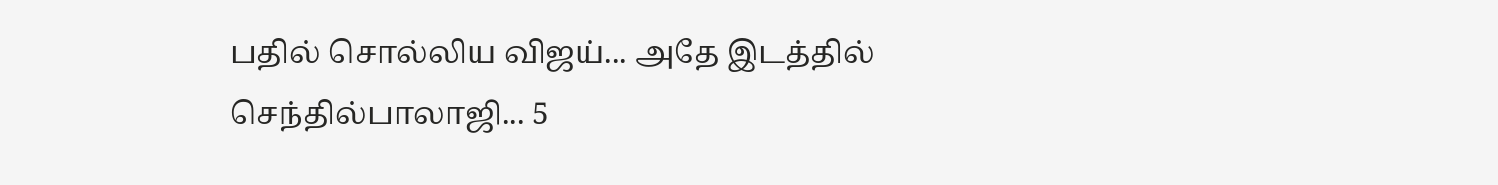பதில் சொல்லிய விஜய்... அதே இடத்தில் செந்தில்பாலாஜி... 5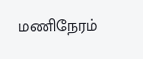மணிநேரம்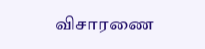விசாரணை